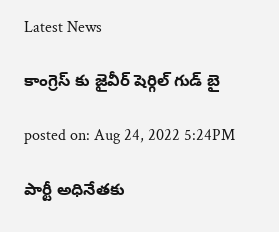Latest News

కాంగ్రెస్ కు జైవీర్ షెర్గిల్ గుడ్ బై

posted on: Aug 24, 2022 5:24PM

పార్టీ అధినేత‌కు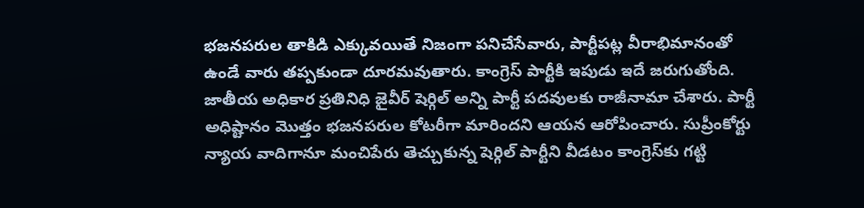భ‌జ‌న‌ప‌రుల తాకిడి ఎక్కువ‌యితే నిజంగా ప‌నిచేసేవారు, పార్టీప‌ట్ల వీరాభిమానంతో ఉండే వారు త‌ప్ప‌కుండా దూర‌మ‌వుతారు. కాంగ్రెస్ పార్టీకి ఇపుడు ఇదే జ‌రుగుతోంది. జాతీయ అధికార ప్రతినిధి జైవీర్ షెర్గిల్ అన్ని పార్టీ పదవులకు రాజీనామా చేశారు. పార్టీ అధిష్టానం మొత్తం భజనపరుల కోటరీగా మారిందని ఆయన ఆరోపించారు. సుప్రీంకోర్టు న్యాయ వాదిగానూ మంచిపేరు తెచ్చుకున్న షెర్గిల్‌ పార్టీని వీడటం కాంగ్రెస్‌కు గట్టి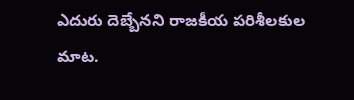ఎదురు దెబ్బేనని రాజకీయ పరిశీలకుల మాట‌.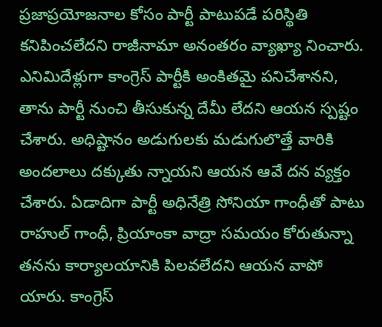ప్రజాప్రయోజనాల కోసం పార్టీ పాటుపడే పరిస్థితి కనిపించలేదని రాజీనామా అనంతరం వ్యాఖ్యా నించారు. ఎనిమిదేళ్లుగా కాంగ్రెస్ పార్టీకి అంకితమై పనిచేశానని, తాను పార్టీ నుంచి తీసుకున్న దేమీ లేదని ఆయన స్పష్టం చేశారు. అధిష్టానం అడుగులకు మడుగులొత్తే వారికి అందలాలు దక్కుతు న్నాయని ఆయన ఆవే దన వ్యక్తం చేశారు. ఏడాదిగా పార్టీ అధినేత్రి సోనియా గాంధీతో పాటు రాహుల్ గాంధీ, ప్రియాంకా వాద్రా సమయం కోరుతున్నా తనను కార్యాలయానికి పిలవలేదని ఆయన వాపో యారు. కాంగ్రెస్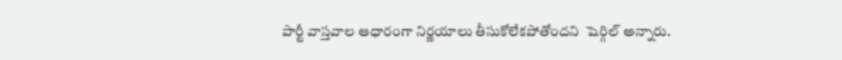పార్టీ వాస్తవాల ఆధారంగా నిర్ణయాలు తీసుకోలేకపోతోందని  షెర్గిల్ అన్నారు.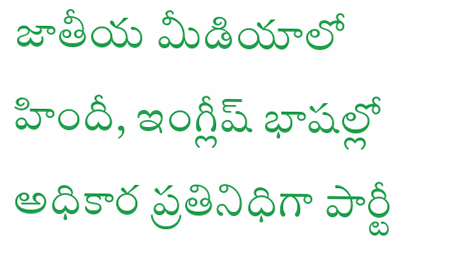జాతీయ మీడియాలో హిందీ, ఇంగ్లీష్ భాషల్లో అధికార ప్రతినిధిగా పార్టీ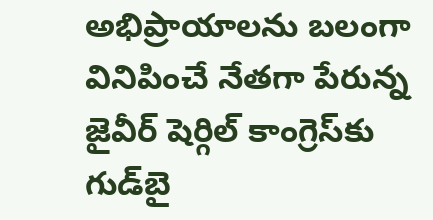అభిప్రాయాలను బలంగా వినిపించే నేతగా పేరున్న జైవీర్ షెర్గిల్ కాంగ్రెస్‌కు గుడ్‌బై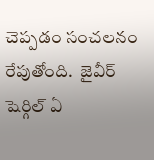చెప్పడం సంచలనం రేపుతోంది.  జైవీర్ షెర్గిల్ ఏ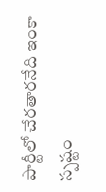పార్టీలో చేరతారనేది ఇంకా స్పష్టం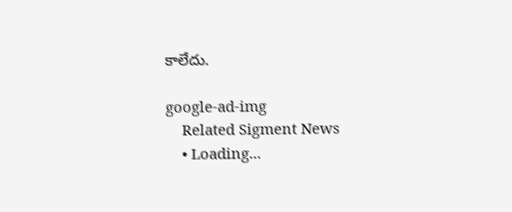కాలేదు.

google-ad-img
    Related Sigment News
    • Loading...